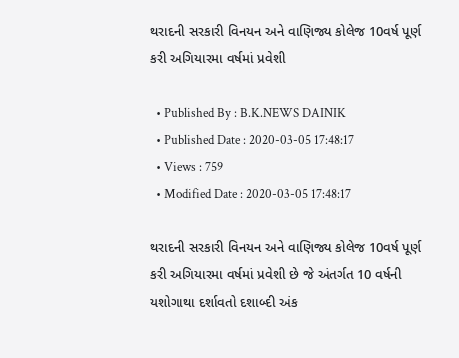થરાદની સરકારી વિનયન અને વાણિજ્ય કોલેજ 10વર્ષ પૂર્ણ કરી અગિયારમા વર્ષમાં પ્રવેશી

  • Published By : B.K.NEWS DAINIK
  • Published Date : 2020-03-05 17:48:17
  • Views : 759
  • Modified Date : 2020-03-05 17:48:17

થરાદની સરકારી વિનયન અને વાણિજ્ય કોલેજ 10વર્ષ પૂર્ણ કરી અગિયારમા વર્ષમાં પ્રવેશી છે જે અંતર્ગત 10 વર્ષની યશોગાથા દર્શાવતો દશાબ્દી અંક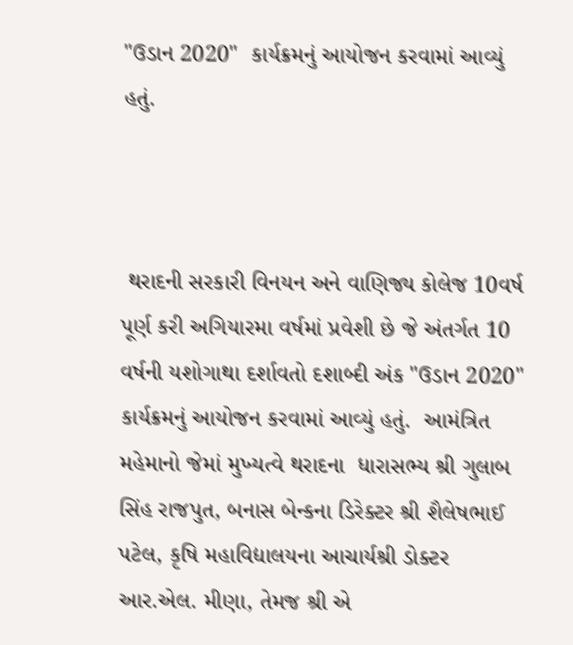"ઉડાન 2020"  કાર્યક્રમનું આયોજન કરવામાં આવ્યું હતું.



 થરાદની સરકારી વિનયન અને વાણિજ્ય કોલેજ 10વર્ષ પૂર્ણ કરી અગિયારમા વર્ષમાં પ્રવેશી છે જે અંતર્ગત 10 વર્ષની યશોગાથા દર્શાવતો દશાબ્દી અંક "ઉડાન 2020"  કાર્યક્રમનું આયોજન કરવામાં આવ્યું હતું.  આમંત્રિત મહેમાનો જેમાં મુખ્યત્વે થરાદના  ધારાસભ્ય શ્રી ગુલાબ સિંહ રાજપુત, બનાસ બેન્કના ડિરેક્ટર શ્રી શૈલેષભાઈ પટેલ, કૃષિ મહાવિદ્યાલયના આચાર્યશ્રી ડોક્ટર આર.એલ. મીણા, તેમજ શ્રી એ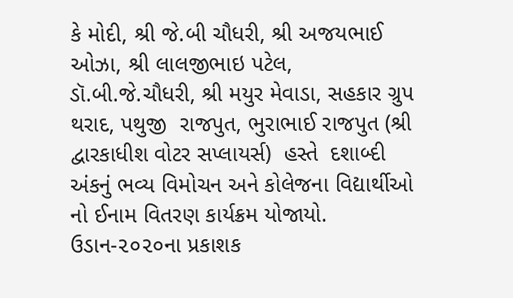કે મોદી, શ્રી જે.બી ચૌધરી, શ્રી અજયભાઈ ઓઝા, શ્રી લાલજીભાઇ પટેલ, ડૉ.બી.જે.ચૌધરી, શ્રી મયુર મેવાડા, સહકાર ગ્રુપ થરાદ, પથુજી  રાજપુત, ભુરાભાઈ રાજપુત (શ્રી દ્વારકાધીશ વોટર સપ્લાયર્સ)  હસ્તે  દશાબ્દી અંકનું ભવ્ય વિમોચન અને કોલેજના વિદ્યાર્થીઓ નો ઈનામ વિતરણ કાર્યક્રમ યોજાયો. ઉડાન-૨૦૨૦ના પ્રકાશક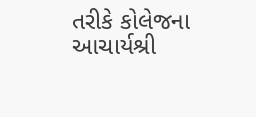તરીકે કોલેજના આચાર્યશ્રી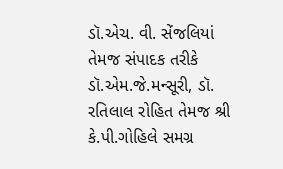ડૉ.એચ. વી. સેંજલિયાં તેમજ સંપાદક તરીકે ડૉ.એમ.જે.મન્સૂરી, ડૉ. રતિલાલ રોહિત તેમજ શ્રી કે.પી.ગોહિલે સમગ્ર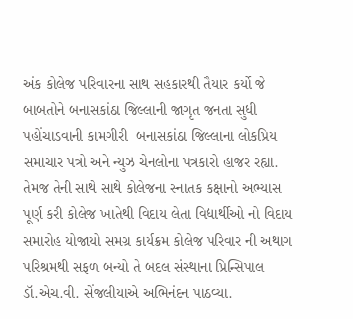અંક કોલેજ પરિવારના સાથ સહકારથી તૈયાર કર્યો જે બાબતોને બનાસકાંઠા જિલ્લાની જાગૃત જનતા સુધી પહોંચાડવાની કામગીરી  બનાસકાંઠા જિલ્લાના લોકપ્રિય સમાચાર પત્રો અને ન્યુઝ ચેનલોના પત્રકારો હાજર રહ્યા. તેમજ તેની સાથે સાથે કોલેજના સ્નાતક કક્ષાનો અભ્યાસ પૂર્ણ કરી કોલેજ ખાતેથી વિદાય લેતા વિદ્યાર્થીઓ નો વિદાય સમારોહ યોજાયો સમગ્ર કાર્યક્રમ કોલેજ પરિવાર ની અથાગ પરિશ્રમથી સફળ બન્યો તે બદલ સંસ્થાના પ્રિન્સિપાલ ડૉ.એચ.વી. સેંજલીયાએ અભિનંદન પાઠવ્યા.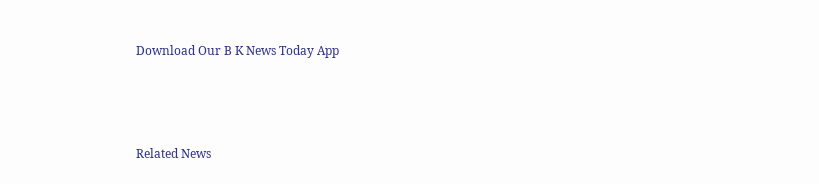Download Our B K News Today App



Related News